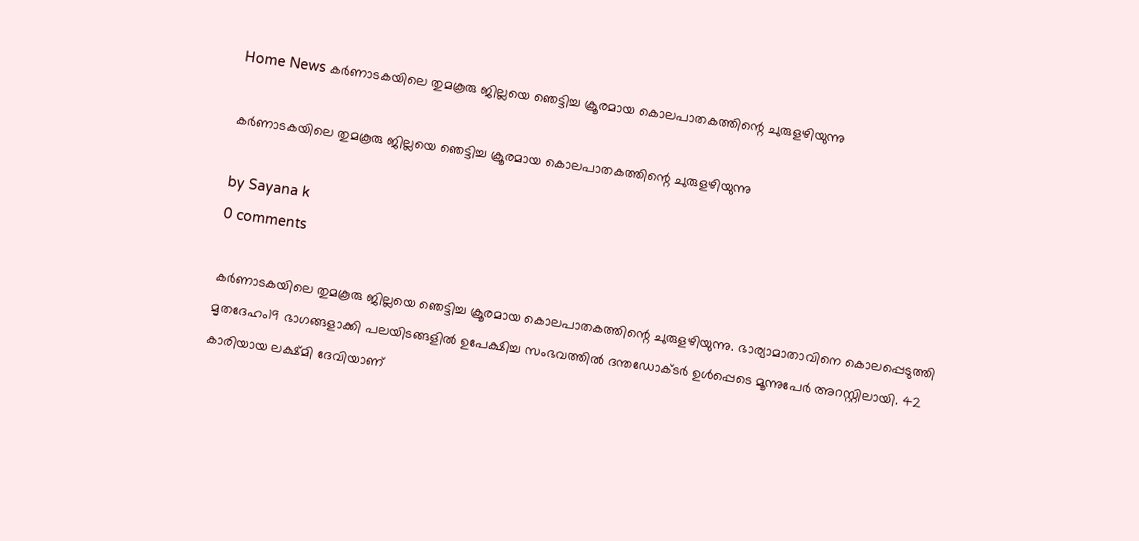Home News കർണാടകയിലെ തുമകൂരു ജില്ലയെ ഞെട്ടിച്ച ക്രൂരമായ കൊലപാതകത്തിന്റെ ചുരുളഴിയുന്നു

കർണാടകയിലെ തുമകൂരു ജില്ലയെ ഞെട്ടിച്ച ക്രൂരമായ കൊലപാതകത്തിന്റെ ചുരുളഴിയുന്നു

by Sayana k
0 comments

കർണാടകയിലെ തുമകൂരു ജില്ലയെ ഞെട്ടിച്ച ക്രൂരമായ കൊലപാതകത്തിന്റെ ചുരുളഴിയുന്നു. ഭാര്യാമാതാവിനെ കൊലപ്പെടുത്തി മൃതദേഹം19 ഭാഗങ്ങളാക്കി പലയിടങ്ങളിൽ ഉപേക്ഷിച്ച സംഭവത്തിൽ ദന്തഡോക്ടർ ഉൾപ്പെടെ മൂന്നുപേർ അറസ്റ്റിലായി. 42 കാരിയായ ലക്ഷ്മി ദേവിയാണ്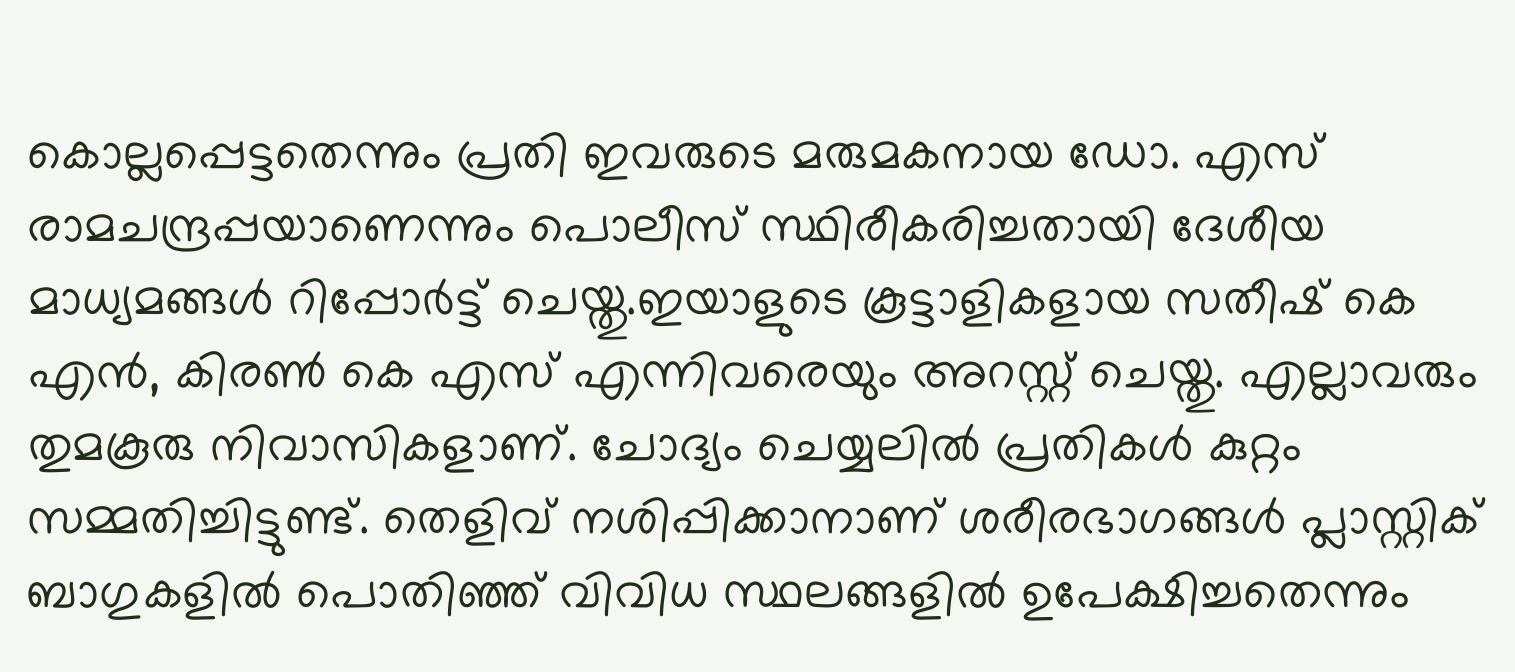കൊല്ലപ്പെട്ടതെന്നും പ്രതി ഇവരുടെ മരുമകനായ ഡോ. എസ് രാമചന്ദ്രപ്പയാണെന്നും പൊലീസ് സ്ഥിരീകരിച്ചതായി ദേശീയ മാധ്യമങ്ങൾ റിപ്പോർട്ട് ചെയ്തു.ഇയാളുടെ കൂട്ടാളികളായ സതീഷ് കെ എൻ, കിരൺ കെ എസ് എന്നിവരെയും അറസ്റ്റ് ചെയ്തു. എല്ലാവരും തുമകൂരു നിവാസികളാണ്. ചോദ്യം ചെയ്യലിൽ പ്രതികൾ കുറ്റം സമ്മതിച്ചിട്ടുണ്ട്. തെളിവ് നശിപ്പിക്കാനാണ് ശരീരഭാഗങ്ങൾ പ്ലാസ്റ്റിക് ബാഗുകളിൽ പൊതിഞ്ഞ് വിവിധ സ്ഥലങ്ങളിൽ ഉപേക്ഷിച്ചതെന്നും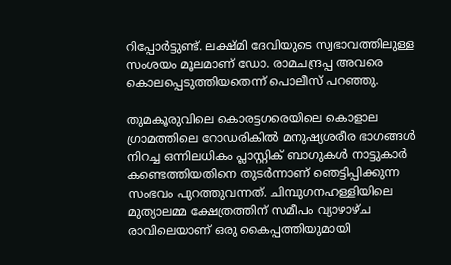റിപ്പോർട്ടുണ്ട്. ലക്ഷ്മി ദേവിയുടെ സ്വഭാവത്തിലുള്ള സംശയം മൂലമാണ് ഡോ. രാമചന്ദ്രപ്പ അവരെ കൊലപ്പെടുത്തിയതെന്ന് പൊലീസ് പറഞ്ഞു.

തുമകൂരുവിലെ കൊരട്ടഗരെയിലെ കൊളാല ഗ്രാമത്തിലെ റോഡരികിൽ മനുഷ്യശരീര ഭാഗങ്ങൾ നിറച്ച ഒന്നിലധികം പ്ലാസ്റ്റിക് ബാഗുകൾ നാട്ടുകാർ കണ്ടെത്തിയതിനെ തുടർന്നാണ് ഞെട്ടിപ്പിക്കുന്ന സംഭവം പുറത്തുവന്നത്. ചിമ്പുഗനഹള്ളിയിലെ മുത്യാലമ്മ ക്ഷേത്രത്തിന് സമീപം വ്യാഴാഴ്ച രാവിലെയാണ് ഒരു കൈപ്പത്തിയുമായി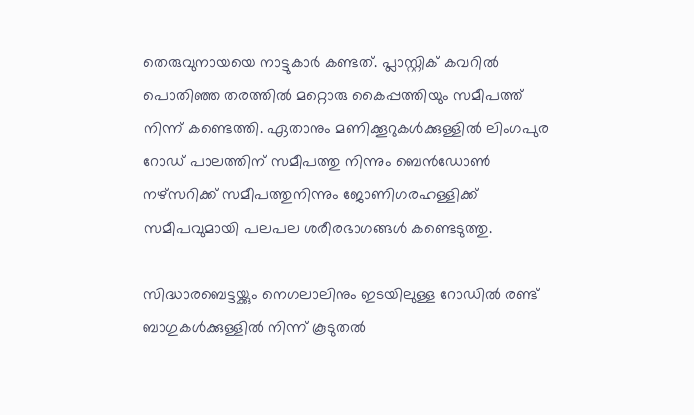തെരുവുനായയെ നാട്ടുകാർ കണ്ടത്. പ്ലാസ്റ്റിക് കവറിൽ പൊതിഞ്ഞ തരത്തിൽ മറ്റൊരു കൈപ്പത്തിയും സമീപത്ത് നിന്ന് കണ്ടെത്തി. ഏതാനും മണിക്കൂറുകൾക്കുള്ളിൽ ലിംഗപുര റോഡ് പാലത്തിന് സമീപത്തു നിന്നും ബെൻഡോൺ നഴ്സറിക്ക് സമീപത്തുനിന്നും ജോണിഗരഹള്ളിക്ക് സമീപവുമായി പലപല ശരീരഭാഗങ്ങൾ കണ്ടെടുത്തു.

സിദ്ധാരബെട്ടയ്ക്കും നെഗലാലിനും ഇടയിലുള്ള റോഡിൽ രണ്ട് ബാഗുകൾക്കുള്ളിൽ നിന്ന് കൂടുതൽ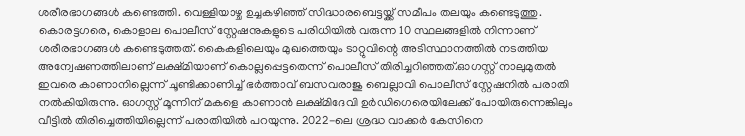ശരീരഭാഗങ്ങൾ കണ്ടെത്തി. വെള്ളിയാഴ്ച ഉച്ചകഴിഞ്ഞ് സിദ്ധാരബെട്ടയ്ക്ക് സമീപം തലയും കണ്ടെടുത്തു. കൊരട്ടഗരെ, കൊളാല പൊലീസ് സ്റ്റേഷനുകളുടെ പരിധിയിൽ വരുന്ന 10 സ്ഥലങ്ങളിൽ നിന്നാണ് ശരീരഭാഗങ്ങൾ കണ്ടെടുത്തത്. കൈകളിലെയും മുഖത്തെയും ടാറ്റുവിന്റെ അടിസ്ഥാനത്തിൽ നടത്തിയ അന്വേഷണത്തിലാണ് ലക്ഷ്മിയാണ് കൊല്ലപ്പെട്ടതെന്ന് പൊലീസ് തിരിച്ചറിഞ്ഞത്.ഓഗസ്റ്റ് നാലുമുതൽ ഇവരെ കാണാനില്ലെന്ന് ചൂണ്ടിക്കാണിച്ച് ഭർത്താവ് ബസവരാജു ബെല്ലാവി പൊലീസ് സ്റ്റേഷനിൽ പരാതി നൽകിയിരുന്നു. ഓഗസ്റ്റ് മൂന്നിന് മകളെ കാണാൻ ലക്ഷ്മിദേവി ഉർഡിഗെരെയിലേക്ക് പോയിരുന്നെങ്കിലും വീട്ടിൽ തിരിച്ചെത്തിയില്ലെന്ന് പരാതിയിൽ പറയുന്നു. 2022-ലെ ശ്രദ്ധ വാക്കർ കേസിനെ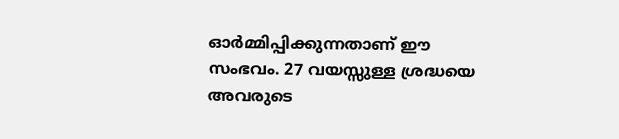ഓർമ്മിപ്പിക്കുന്നതാണ് ഈ സംഭവം. 27 വയസ്സുള്ള ശ്രദ്ധയെ അവരുടെ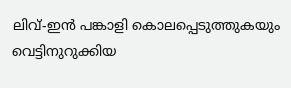ലിവ്-ഇൻ പങ്കാളി കൊലപ്പെടുത്തുകയും വെട്ടിനുറുക്കിയ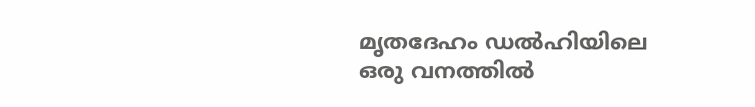മൃതദേഹം ഡൽഹിയിലെ ഒരു വനത്തിൽ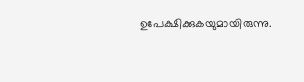ഉപേക്ഷിക്കുകയുമായിരുന്നു.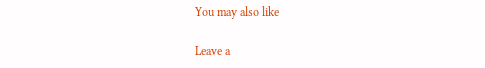You may also like

Leave a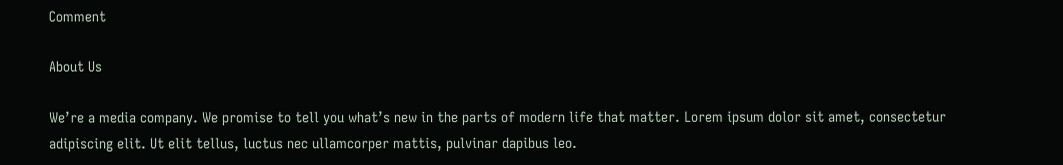Comment

About Us

We’re a media company. We promise to tell you what’s new in the parts of modern life that matter. Lorem ipsum dolor sit amet, consectetur adipiscing elit. Ut elit tellus, luctus nec ullamcorper mattis, pulvinar dapibus leo.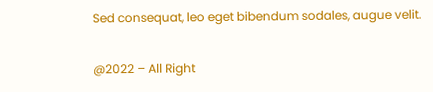Sed consequat, leo eget bibendum sodales, augue velit.

@2022 – All Right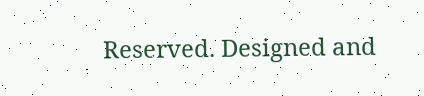Reserved. Designed and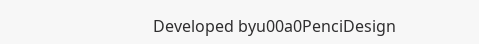Developed byu00a0PenciDesign